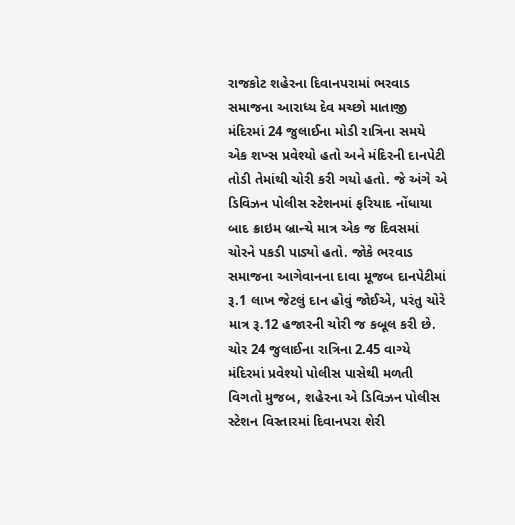રાજકોટ શહેરના દિવાનપરામાં ભરવાડ સમાજના આરાધ્ય દેવ મચ્છો માતાજી મંદિરમાં 24 જુલાઈના મોડી રાત્રિના સમયે એક શખ્સ પ્રવેશ્યો હતો અને મંદિરની દાનપેટી તોડી તેમાંથી ચોરી કરી ગયો હતો. જે અંગે એ ડિવિઝન પોલીસ સ્ટેશનમાં ફરિયાદ નોંધાયા બાદ ક્રાઇમ બ્રાન્ચે માત્ર એક જ દિવસમાં ચોરને પકડી પાડ્યો હતો. જોકે ભરવાડ સમાજના આગેવાનના દાવા મૂજબ દાનપેટીમાં રૂ.1 લાખ જેટલું દાન હોવું જોઈએ, પરંતુ ચોરે માત્ર રૂ.12 હજારની ચોરી જ કબૂલ કરી છે.
ચોર 24 જુલાઈના રાત્રિના 2.45 વાગ્યે મંદિરમાં પ્રવેશ્યો પોલીસ પાસેથી મળતી વિગતો મુજબ, શહેરના એ ડિવિઝન પોલીસ સ્ટેશન વિસ્તારમાં દિવાનપરા શેરી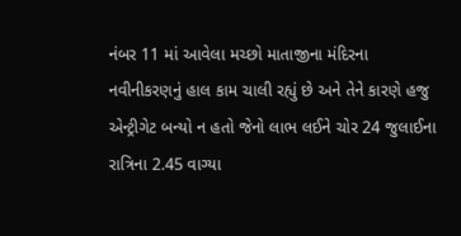નંબર 11 માં આવેલા મચ્છો માતાજીના મંદિરના નવીનીકરણનું હાલ કામ ચાલી રહ્યું છે અને તેને કારણે હજુ એન્ટ્રીગેટ બન્યો ન હતો જેનો લાભ લઈને ચોર 24 જુલાઈના રાત્રિના 2.45 વાગ્યા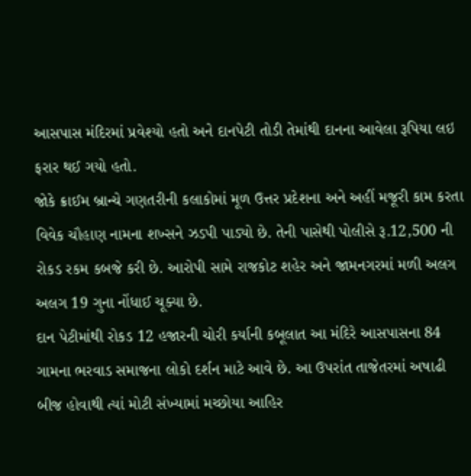આસપાસ મંદિરમાં પ્રવેશ્યો હતો અને દાનપેટી તોડી તેમાંથી દાનના આવેલા રૂપિયા લઇ ફરાર થઈ ગયો હતો.
જોકે ક્રાઈમ બ્રાન્ચે ગણતરીની કલાકોમાં મૂળ ઉત્તર પ્રદેશના અને અહીં મજૂરી કામ કરતા વિવેક ચૌહાણ નામના શખ્સને ઝડપી પાડ્યો છે. તેની પાસેથી પોલીસે રૂ.12,500 ની રોકડ રકમ કબજે કરી છે. આરોપી સામે રાજકોટ શહેર અને જામનગરમાં મળી અલગ અલગ 19 ગુના નોંધાઈ ચૂક્યા છે.
દાન પેટીમાંથી રોકડ 12 હજારની ચોરી કર્યાની કબૂલાત આ મંદિરે આસપાસના 84 ગામના ભરવાડ સમાજના લોકો દર્શન માટે આવે છે. આ ઉપરાંત તાજેતરમાં અષાઢી બીજ હોવાથી ત્યાં મોટી સંખ્યામાં મચ્છોયા આહિર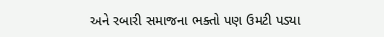અને રબારી સમાજના ભક્તો પણ ઉમટી પડ્યા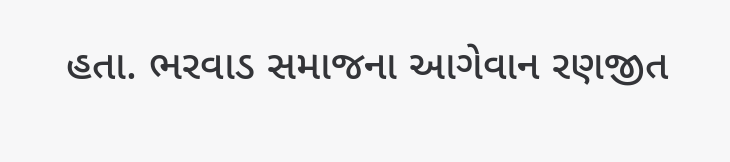હતા. ભરવાડ સમાજના આગેવાન રણજીત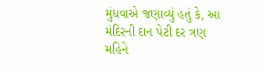મુંધવાએ જણાવ્યું હતું કે, આ મંદિરની દાન પેટી દર ત્રણ મહિને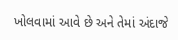ખોલવામાં આવે છે અને તેમાં અંદાજે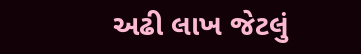અઢી લાખ જેટલું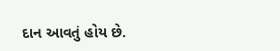દાન આવતું હોય છે.